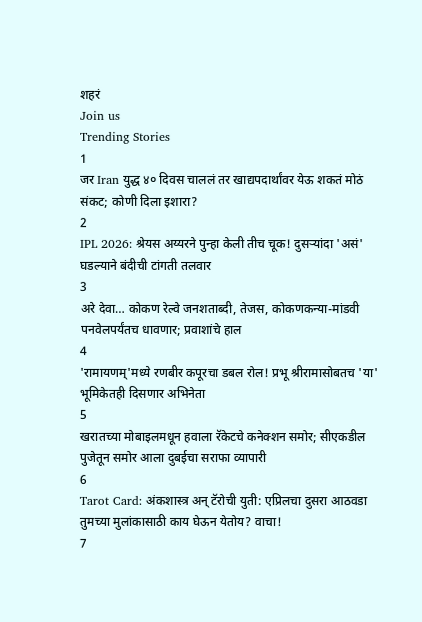शहरं
Join us
Trending Stories
1
जर Iran युद्ध ४० दिवस चाललं तर खाद्यपदार्थांवर येऊ शकतं मोठं संकट; कोणी दिला इशारा?
2
IPL 2026: श्रेयस अय्यरने पुन्हा केली तीच चूक! दुसऱ्यांदा 'असं' घडल्याने बंदीची टांगती तलवार
3
अरे देवा… कोकण रेल्वे जनशताब्दी, तेजस, कोकणकन्या-मांडवी पनवेलपर्यंतच धावणार; प्रवाशांचे हाल
4
'रामायणम्'मध्ये रणबीर कपूरचा डबल रोल! प्रभू श्रीरामासोबतच 'या' भूमिकेतही दिसणार अभिनेता
5
खरातच्या मोबाइलमधून हवाला रॅकेटचे कनेक्शन समोर; सीएकडील पुजेतून समोर आला दुबईचा सराफा व्यापारी
6
Tarot Card: अंकशास्त्र अन् टॅरोची युती: एप्रिलचा दुसरा आठवडा तुमच्या मुलांकासाठी काय घेऊन येतोय? वाचा!
7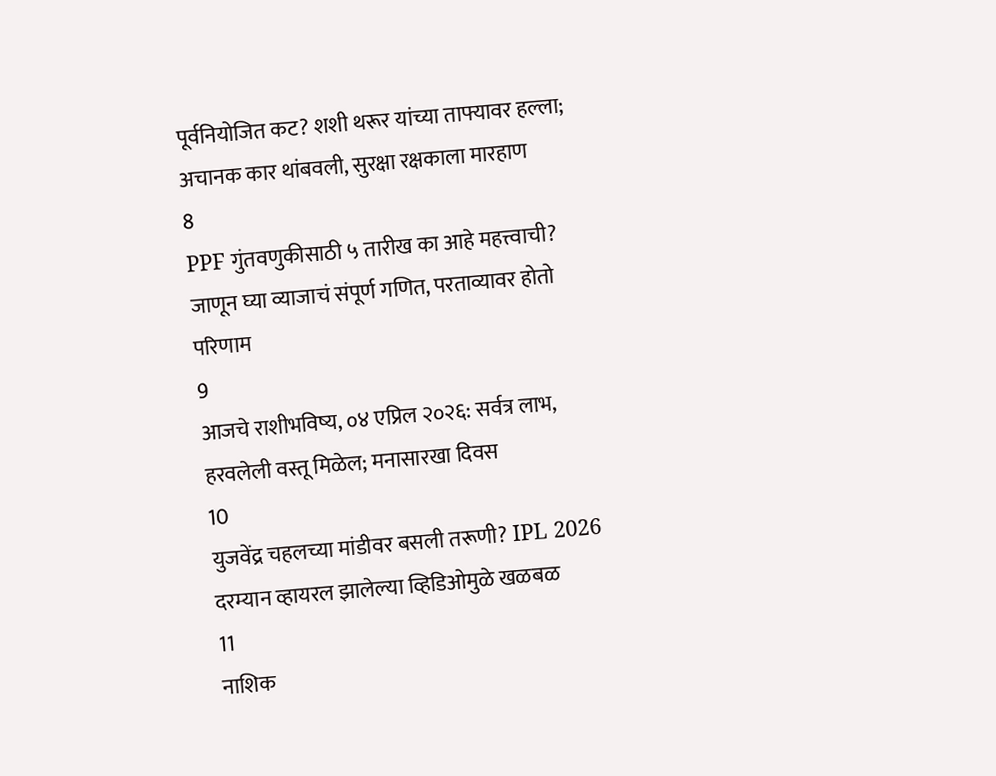पूर्वनियोजित कट? शशी थरूर यांच्या ताफ्यावर हल्ला; अचानक कार थांबवली, सुरक्षा रक्षकाला मारहाण
8
PPF गुंतवणुकीसाठी ५ तारीख का आहे महत्त्वाची? जाणून घ्या व्याजाचं संपूर्ण गणित, परताव्यावर होतो परिणाम
9
आजचे राशीभविष्य, ०४ एप्रिल २०२६: सर्वत्र लाभ, हरवलेली वस्तू मिळेल; मनासारखा दिवस
10
युजवेंद्र चहलच्या मांडीवर बसली तरूणी? IPL 2026 दरम्यान व्हायरल झालेल्या व्हिडिओमुळे खळबळ
11
नाशिक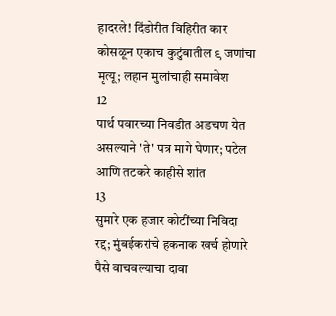हादरले! दिंडोरीत विहिरीत कार कोसळून एकाच कुटुंबातील ९ जणांचा मृत्यू; लहान मुलांचाही समावेश
12
पार्थ पवारच्या निवडीत अडचण येत असल्याने 'ते' पत्र मागे घेणार; पटेल आणि तटकरे काहीसे शांत
13
सुमारे एक हजार कोटींच्या निविदा रद्द; मुंबईकरांचे हकनाक खर्च होणारे पैसे वाचवल्याचा दावा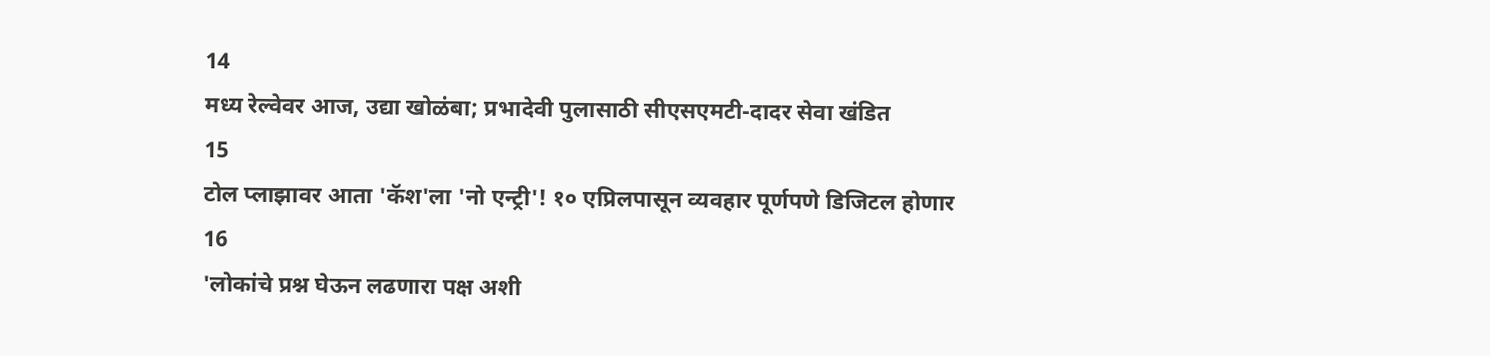14
मध्य रेल्वेवर आज, उद्या खोळंबा; प्रभादेवी पुलासाठी सीएसएमटी-दादर सेवा खंडित
15
टोल प्लाझावर आता 'कॅश'ला 'नो एन्ट्री'! १० एप्रिलपासून व्यवहार पूर्णपणे डिजिटल होणार
16
'लोकांचे प्रश्न घेऊन लढणारा पक्ष अशी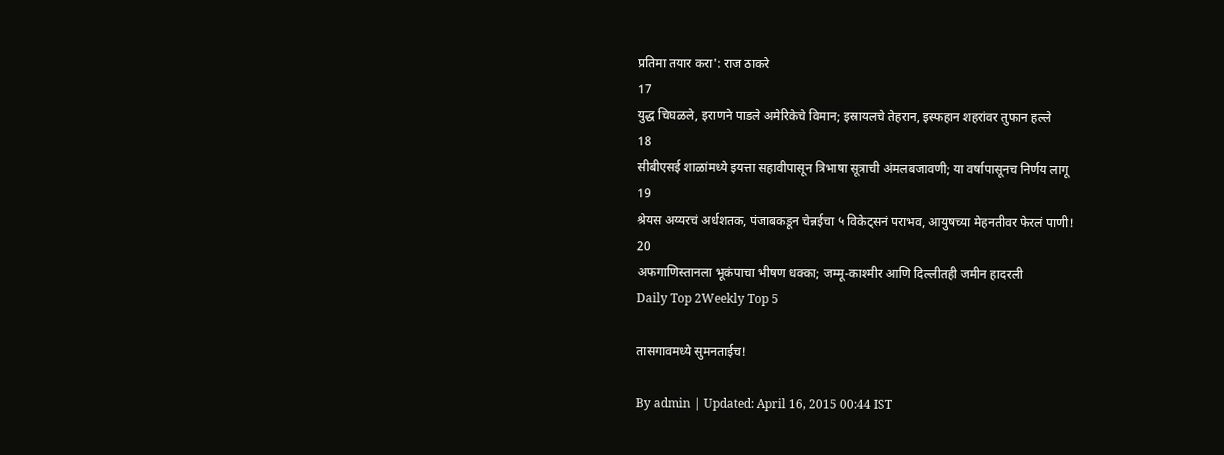प्रतिमा तयार करा': राज ठाकरे
17
युद्ध चिघळले, इराणने पाडले अमेरिकेचे विमान; इस्रायलचे तेहरान, इस्फहान शहरांवर तुफान हल्ले
18
सीबीएसई शाळांमध्ये इयत्ता सहावीपासून त्रिभाषा सूत्राची अंमलबजावणी; या वर्षापासूनच निर्णय लागू
19
श्रेयस अय्यरचं अर्धशतक, पंजाबकडून चेन्नईचा ५ विकेट्सनं पराभव, आयुषच्या मेहनतीवर फेरलं पाणी!
20
अफगाणिस्तानला भूकंपाचा भीषण धक्का; जम्मू-काश्मीर आणि दिल्लीतही जमीन हादरली
Daily Top 2Weekly Top 5

तासगावमध्ये सुमनताईच!

By admin | Updated: April 16, 2015 00:44 IST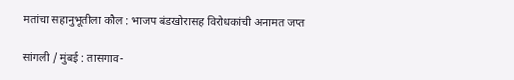मतांचा सहानुभूतीला कौल : भाजप बंडखोरासह विरोधकांची अनामत जप्त

सांगली / मुंबई : तासगाव-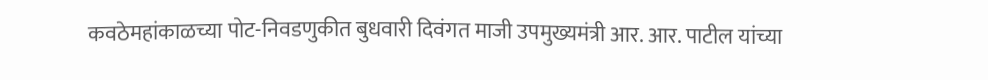कवठेमहांकाळच्या पोट-निवडणुकीत बुधवारी दिवंगत माजी उपमुख्यमंत्री आर. आर. पाटील यांच्या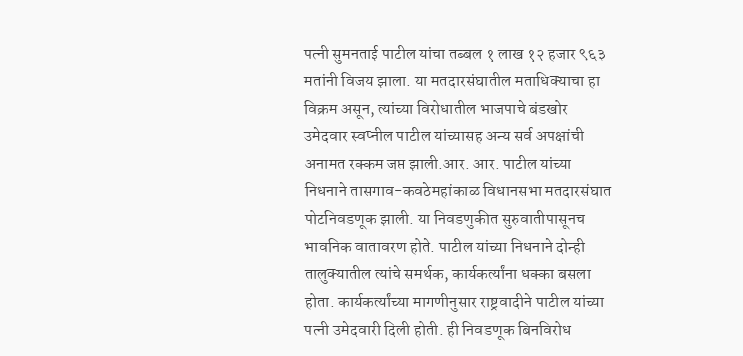पत्नी सुमनताई पाटील यांचा तब्बल १ लाख १२ हजार ९६३ मतांनी विजय झाला. या मतदारसंघातील मताधिक्याचा हा विक्रम असून, त्यांच्या विरोधातील भाजपाचे बंडखोर उमेदवार स्वप्नील पाटील यांच्यासह अन्य सर्व अपक्षांची अनामत रक्कम जप्त झाली.आर. आर. पाटील यांच्या निधनाने तासगाव-कवठेमहांकाळ विधानसभा मतदारसंघात पोटनिवडणूक झाली. या निवडणुकीत सुरुवातीपासूनच भावनिक वातावरण होते. पाटील यांच्या निधनाने दोन्ही तालुक्यातील त्यांचे समर्थक, कार्यकर्त्यांना धक्का बसला होता. कार्यकर्त्यांच्या मागणीनुसार राष्ट्रवादीने पाटील यांच्या पत्नी उमेदवारी दिली होती. ही निवडणूक बिनविरोध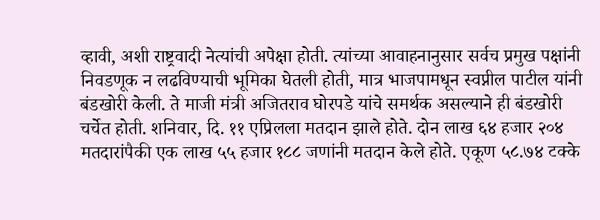व्हावी, अशी राष्ट्रवादी नेत्यांची अपेक्षा होती. त्यांच्या आवाहनानुसार सर्वच प्रमुख पक्षांनी निवडणूक न लढविण्याची भूमिका घेतली होती, मात्र भाजपामधून स्वप्नील पाटील यांनी बंडखोरी केली. ते माजी मंत्री अजितराव घोरपडे यांचे समर्थक असल्याने ही बंडखोरी चर्चेत होती. शनिवार, दि. ११ एप्रिलला मतदान झाले होते. दोन लाख ६४ हजार २०४ मतदारांपैकी एक लाख ५५ हजार १८८ जणांनी मतदान केले होते. एकूण ५८.७४ टक्के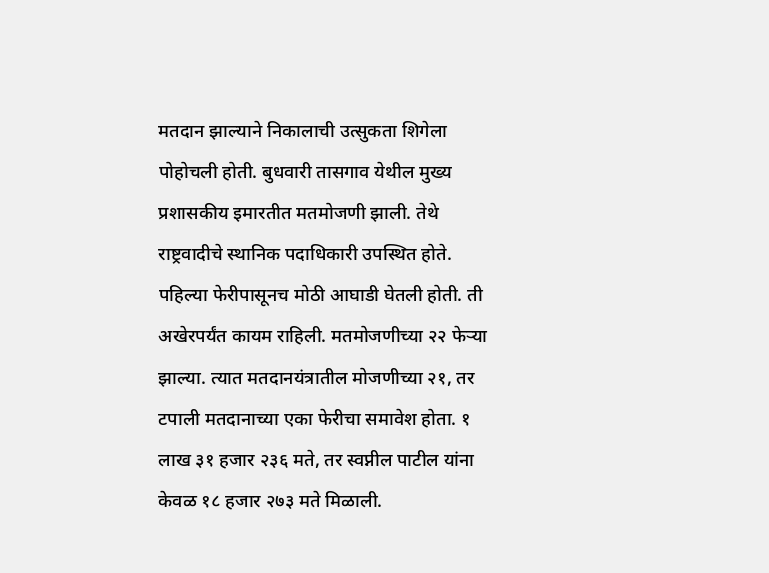मतदान झाल्याने निकालाची उत्सुकता शिगेला पोहोचली होती. बुधवारी तासगाव येथील मुख्य प्रशासकीय इमारतीत मतमोजणी झाली. तेथे राष्ट्रवादीचे स्थानिक पदाधिकारी उपस्थित होते. पहिल्या फेरीपासूनच मोठी आघाडी घेतली होती. ती अखेरपर्यंत कायम राहिली. मतमोजणीच्या २२ फेऱ्या झाल्या. त्यात मतदानयंत्रातील मोजणीच्या २१, तर टपाली मतदानाच्या एका फेरीचा समावेश होता. १ लाख ३१ हजार २३६ मते, तर स्वप्नील पाटील यांना केवळ १८ हजार २७३ मते मिळाली.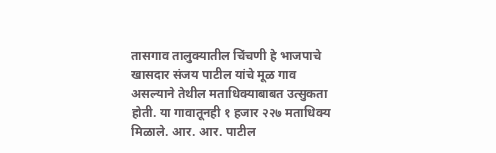तासगाव तालुक्यातील चिंचणी हे भाजपाचे खासदार संजय पाटील यांचे मूळ गाव असल्याने तेथील मताधिक्याबाबत उत्सुकता होती. या गावातूनही १ हजार २२७ मताधिक्य मिळाले. आर. आर. पाटील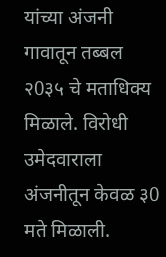यांच्या अंजनी गावातून तब्बल २0३५ चे मताधिक्य मिळाले. विरोधी उमेदवाराला अंजनीतून केवळ ३0 मते मिळाली.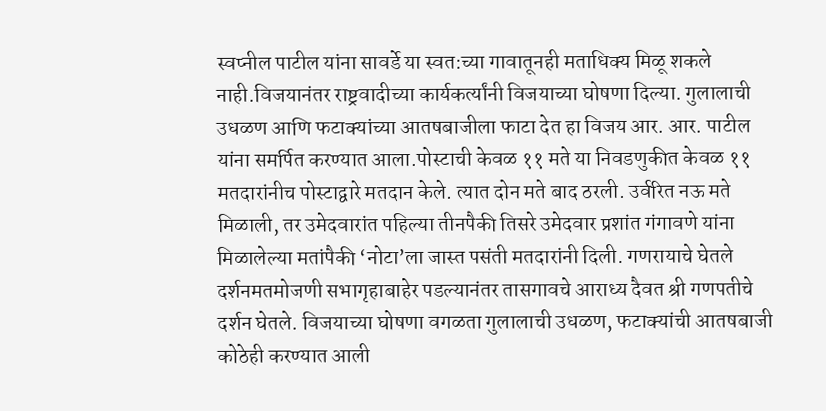स्वप्नील पाटील यांना सावर्डे या स्वत:च्या गावातूनही मताधिक्य मिळू शकले नाही.विजयानंतर राष्ट्रवादीच्या कार्यकर्त्यांनी विजयाच्या घोषणा दिल्या. गुलालाची उधळण आणि फटाक्यांच्या आतषबाजीला फाटा देत हा विजय आर. आर. पाटील यांना समर्पित करण्यात आला.पोस्टाची केवळ ११ मते या निवडणुकीत केवळ ११ मतदारांनीच पोस्टाद्वारे मतदान केले. त्यात दोन मते बाद ठरली. उर्वरित नऊ मते मिळाली, तर उमेदवारांत पहिल्या तीनपैकी तिसरे उमेदवार प्रशांत गंगावणे यांना मिळालेल्या मतांपैकी ‘नोटा’ला जास्त पसंती मतदारांनी दिली. गणरायाचे घेतले दर्शनमतमोजणी सभागृहाबाहेर पडल्यानंतर तासगावचे आराध्य दैवत श्री गणपतीचे दर्शन घेतले. विजयाच्या घोषणा वगळता गुलालाची उधळण, फटाक्यांची आतषबाजी कोठेही करण्यात आली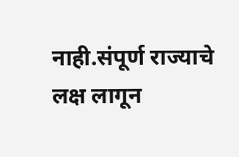नाही.संपूर्ण राज्याचे लक्ष लागून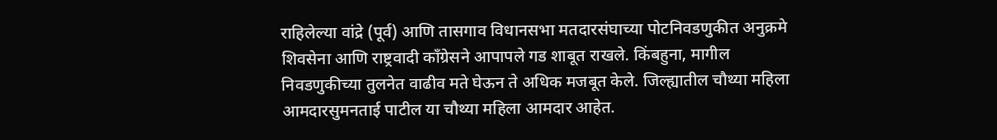राहिलेल्या वांद्रे (पूर्व) आणि तासगाव विधानसभा मतदारसंघाच्या पोटनिवडणुकीत अनुक्रमे शिवसेना आणि राष्ट्रवादी काँग्रेसने आपापले गड शाबूत राखले. किंबहुना, मागील निवडणुकीच्या तुलनेत वाढीव मते घेऊन ते अधिक मजबूत केले. जिल्ह्यातील चौथ्या महिला आमदारसुमनताई पाटील या चौथ्या महिला आमदार आहेत.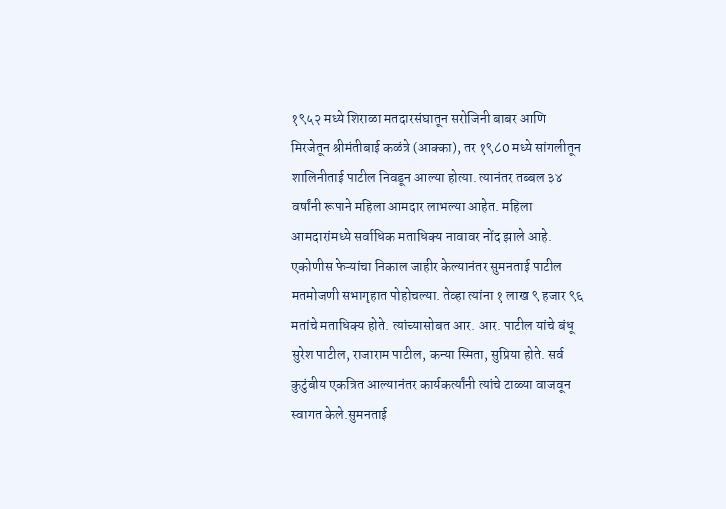१९५२ मध्ये शिराळा मतदारसंघातून सरोजिनी बाबर आणि मिरजेतून श्रीमंतीबाई कळंत्रे (आक्का), तर १९८0 मध्ये सांगलीतून शालिनीताई पाटील निवडून आल्या होत्या. त्यानंतर तब्बल ३४ वर्षांनी रूपाने महिला आमदार लाभल्या आहेत. महिला आमदारांमध्ये सर्वाधिक मताधिक्य नावावर नोंद झाले आहे. एकोणीस फेऱ्यांचा निकाल जाहीर केल्यानंतर सुमनताई पाटील मतमोजणी सभागृहात पोहोचल्या. तेव्हा त्यांना १ लाख ९ हजार ९६ मतांचे मताधिक्य होते. त्यांच्यासोबत आर. आर. पाटील यांचे बंधू सुरेश पाटील, राजाराम पाटील, कन्या स्मिता, सुप्रिया होते. सर्व कुटुंबीय एकत्रित आल्यानंतर कार्यकर्त्यांनी त्यांचे टाळ्या वाजवून स्वागत केले.सुमनताई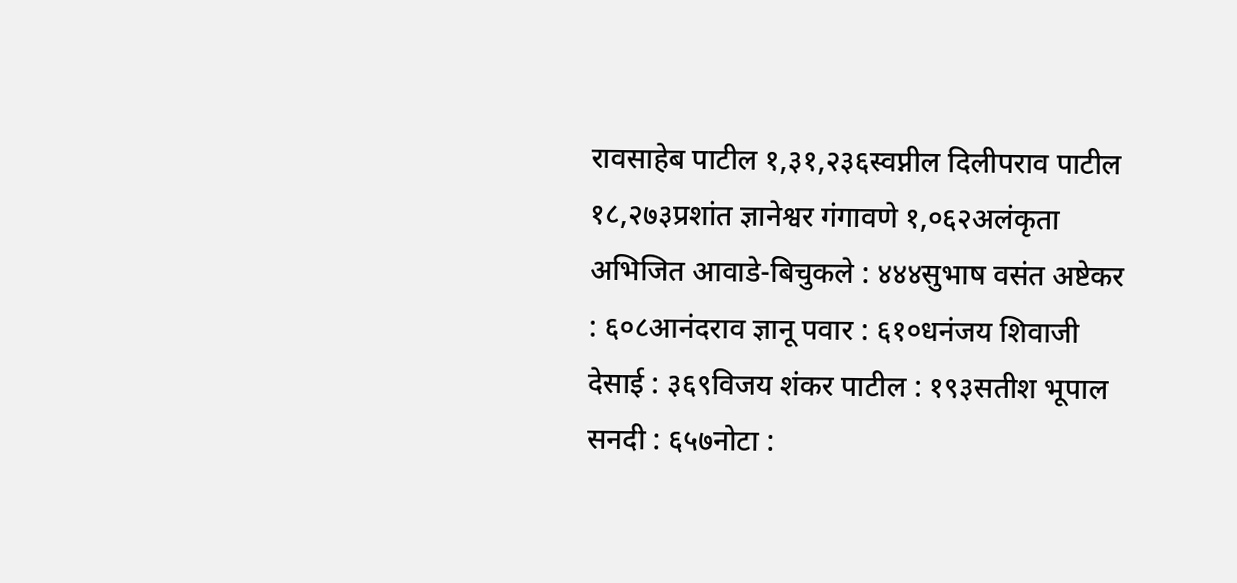रावसाहेब पाटील १,३१,२३६स्वप्नील दिलीपराव पाटील १८,२७३प्रशांत ज्ञानेश्वर गंगावणे १,०६२अलंकृता अभिजित आवाडे-बिचुकले : ४४४सुभाष वसंत अष्टेकर : ६०८आनंदराव ज्ञानू पवार : ६१०धनंजय शिवाजी देसाई : ३६९विजय शंकर पाटील : १९३सतीश भूपाल सनदी : ६५७नोटा :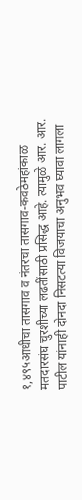१,४९५आधीचा तासगाव व नंतरचा तासगाव-कवठेमहांकाळ मतदारसंघ चुरशीच्या लढतींसाठी प्रसिद्ध आहे. त्यामुळे आर. आर. पाटील यांनाही दोनदा निसटत्या विजयाचा अनुभव घ्यावा लागला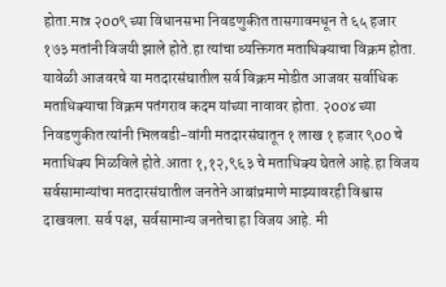होता.मात्र २00९ च्या विधानसभा निवडणुकीत तासगावमधून ते ६५ हजार १७३ मतांनी विजयी झाले होते.हा त्यांचा व्यक्तिगत मताधिक्याचा विक्रम होता. यावेळी आजवरचे या मतदारसंघातील सर्व विक्रम मोडीत आजवर सर्वाधिक मताधिक्याचा विक्रम पतंगराव कदम यांच्या नावावर होता. २00४ च्या निवडणुकीत त्यांनी भिलवडी-वांगी मतदारसंघातून १ लाख १ हजार ९00 चे मताधिक्य मिळविले होते.आता १,१२,९६३ चे मताधिक्य घेतले आहे.हा विजय सर्वसामान्यांचा मतदारसंघातील जनतेने आबांप्रमाणे माझ्यावरही विश्वास दाखवला. सर्व पक्ष, सर्वसामान्य जनतेचा हा विजय आहे. मी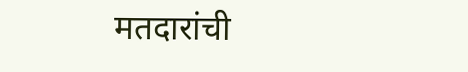मतदारांची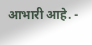आभारी आहे. -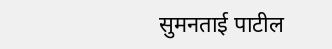सुमनताई पाटील